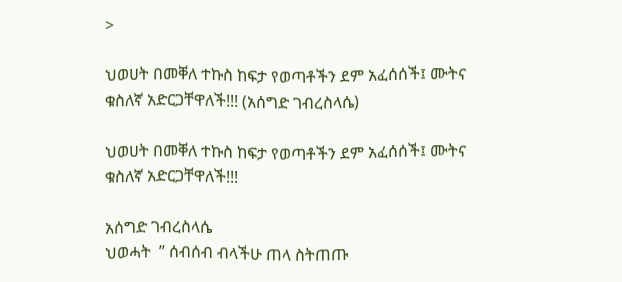>

ህወሀት በመቐለ ተኩስ ከፍታ የወጣቶችን ደም አፈሰሰች፤ ሙትና ቁስለኛ አድርጋቸዋለች!!! (አሰግድ ገብረስላሴ)

ህወሀት በመቐለ ተኩስ ከፍታ የወጣቶችን ደም አፈሰሰች፤ ሙትና ቁስለኛ አድርጋቸዋለች!!!

አሰግድ ገብረስላሴ
ህወሓት  ” ሰብሰብ ብላችሁ ጠላ ስትጠጡ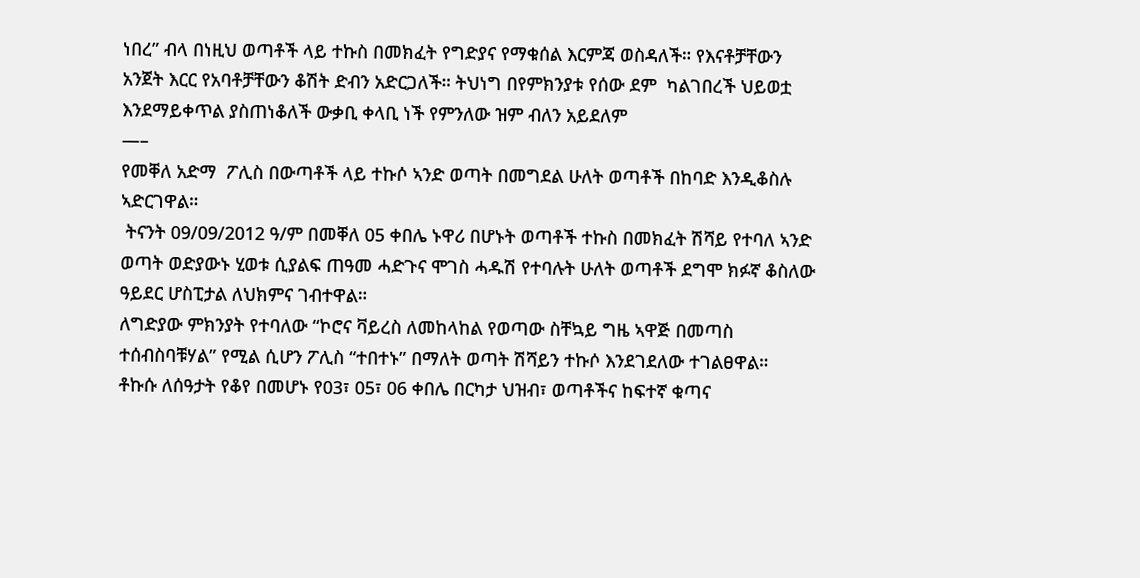ነበረ” ብላ በነዚህ ወጣቶች ላይ ተኩስ በመክፈት የግድያና የማቁሰል እርምጃ ወስዳለች። የእናቶቻቸውን አንጀት እርር የአባቶቻቸውን ቆሽት ድብን አድርጋለች። ትህነግ በየምክንያቱ የሰው ደም  ካልገበረች ህይወቷ እንደማይቀጥል ያስጠነቆለች ውቃቢ ቀላቢ ነች የምንለው ዝም ብለን አይደለም
—–
የመቐለ አድማ  ፖሊስ በውጣቶች ላይ ተኩሶ ኣንድ ወጣት በመግደል ሁለት ወጣቶች በከባድ እንዲቆስሉ ኣድርገዋል።
 ትናንት 09/09/2012 ዓ/ም በመቐለ 05 ቀበሌ ኑዋሪ በሆኑት ወጣቶች ተኩስ በመክፈት ሽሻይ የተባለ ኣንድ ወጣት ወድያውኑ ሂወቱ ሲያልፍ ጠዓመ ሓድጉና ሞገስ ሓዱሽ የተባሉት ሁለት ወጣቶች ደግሞ ክፉኛ ቆስለው ዓይደር ሆስፒታል ለህክምና ገብተዋል።
ለግድያው ምክንያት የተባለው “ኮሮና ቫይረስ ለመከላከል የወጣው ስቸኳይ ግዜ ኣዋጅ በመጣስ ተሰብስባቹሃል” የሚል ሲሆን ፖሊስ “ተበተኑ” በማለት ወጣት ሽሻይን ተኩሶ እንደገደለው ተገልፀዋል።
ቶኩሱ ለሰዓታት የቆየ በመሆኑ የ03፣ 05፣ 06 ቀበሌ በርካታ ህዝብ፣ ወጣቶችና ከፍተኛ ቁጣና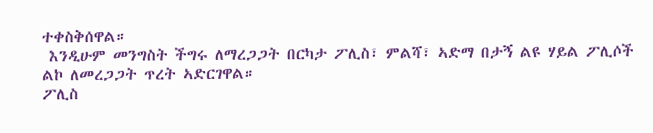ተቀስቅሰዋል።
 እንዲሁም መንግስት ችግሩ ለማረጋጋት በርካታ ፖሊስ፣ ምልሻ፣ ኣድማ በታኝ ልዩ ሃይል ፖሊሶች ልኮ ለመረጋጋት ጥረት ኣድርገዋል።
ፖሊስ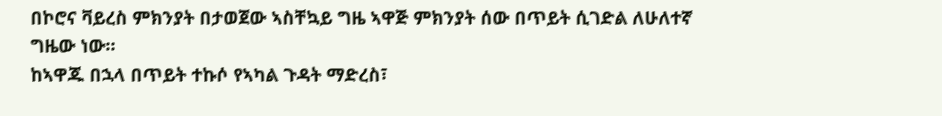በኮሮና ቫይረስ ምክንያት በታወጀው ኣስቸኳይ ግዜ ኣዋጅ ምክንያት ሰው በጥይት ሲገድል ለሁለተኛ ግዜው ነው።
ከኣዋጁ በኋላ በጥይት ተኩሶ የኣካል ጉዳት ማድረስ፣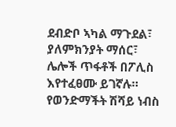ደብድቦ ኣካል ማጉደል፣ ያለምክንያት ማሰር፣ ሌሎች ጥፋቶች በፖሊስ እየተፈፀሙ ይገኛሉ።
የወንድማችት ሽሻይ ነብስ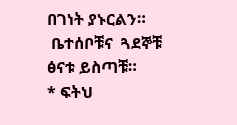በገነት ያኑርልን።
 ቤተሰቦቹና  ጓደኞቹ ፅናቱ ይስጣቹ።
* ፍትህ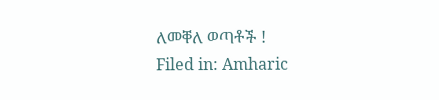ለመቐለ ወጣቶች !
Filed in: Amharic